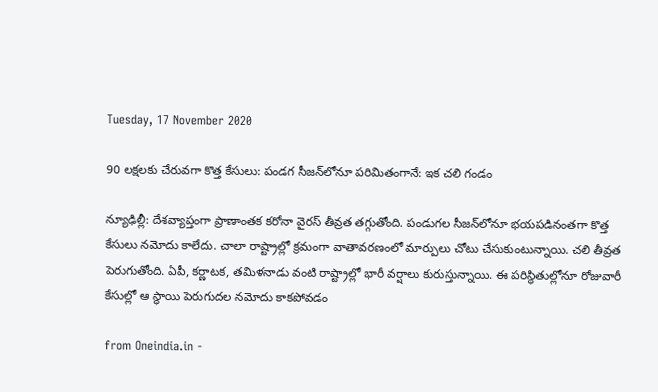Tuesday, 17 November 2020

90 లక్షలకు చేరువగా కొత్త కేసులు: పండగ సీజన్‌లోనూ పరిమితంగానే: ఇక చలి గండం

న్యూఢిల్లీ: దేశవ్యాప్తంగా ప్రాణాంతక కరోనా వైరస్ తీవ్రత తగ్గుతోంది. పండుగల సీజన్‌లోనూ భయపడినంతగా కొత్త కేసులు నమోదు కాలేదు. చాలా రాష్ట్రాల్లో క్రమంగా వాతావరణంలో మార్పులు చోటు చేసుకుంటున్నాయి. చలి తీవ్రత పెరుగుతోంది. ఏపీ, కర్ణాటక, తమిళనాడు వంటి రాష్ట్రాల్లో భారీ వర్షాలు కురుస్తున్నాయి. ఈ పరిస్థితుల్లోనూ రోజువారీ కేసుల్లో ఆ స్థాయి పెరుగుదల నమోదు కాకపోవడం

from Oneindia.in -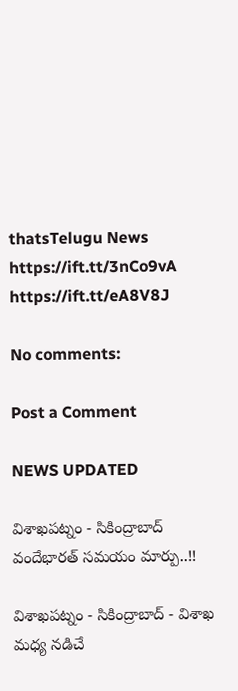thatsTelugu News https://ift.tt/3nCo9vA
https://ift.tt/eA8V8J

No comments:

Post a Comment

NEWS UPDATED

విశాఖపట్నం - సికింద్రాబాద్ వందేభారత్ సమయం మార్పు..!!

విశాఖపట్నం - సికింద్రాబాద్ - విశాఖ మధ్య నడిచే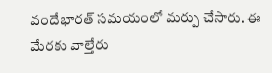వందేభారత్ సమయంలో మర్పు చేసారు. ఈ మేరకు వాల్తేరు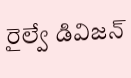రైల్వే డివిజన్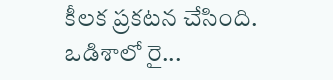కీలక ప్రకటన చేసింది. ఒడిశాలో రై...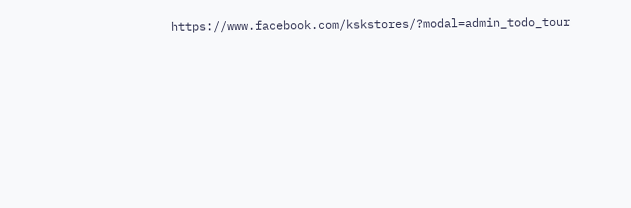https://www.facebook.com/kskstores/?modal=admin_todo_tour